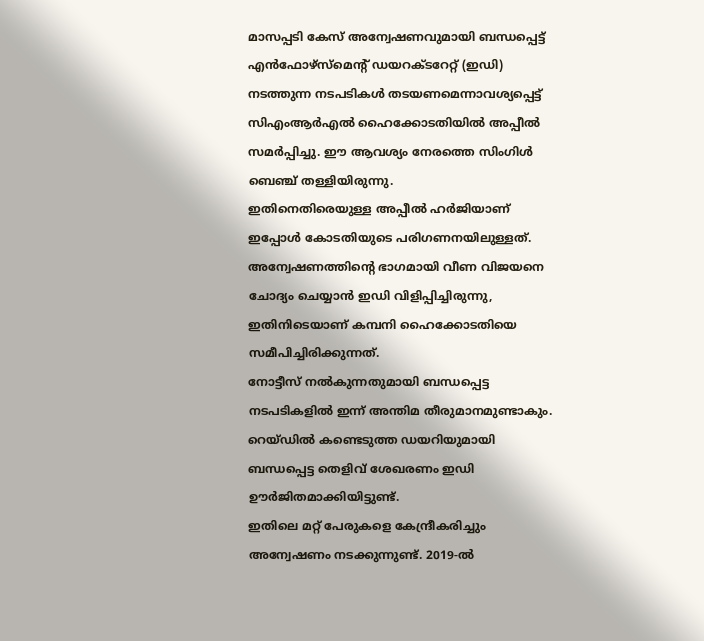മാസപ്പടി കേസ് അന്വേഷണവുമായി ബന്ധപ്പെട്ട് എൻഫോഴ്സ്മെന്റ് ഡയറക്ടറേറ്റ് (ഇഡി) നടത്തുന്ന നടപടികൾ തടയണമെന്നാവശ്യപ്പെട്ട് സിഎംആർഎൽ ഹൈക്കോടതിയിൽ അപ്പീൽ സമർപ്പിച്ചു. ഈ ആവശ്യം നേരത്തെ സിംഗിൾ ബെഞ്ച് തള്ളിയിരുന്നു.
ഇതിനെതിരെയുള്ള അപ്പീൽ ഹർജിയാണ് ഇപ്പോൾ കോടതിയുടെ പരിഗണനയിലുള്ളത്. അന്വേഷണത്തിന്റെ ഭാഗമായി വീണ വിജയനെ ചോദ്യം ചെയ്യാൻ ഇഡി വിളിപ്പിച്ചിരുന്നു, ഇതിനിടെയാണ് കമ്പനി ഹൈക്കോടതിയെ സമീപിച്ചിരിക്കുന്നത്.
നോട്ടീസ് നൽകുന്നതുമായി ബന്ധപ്പെട്ട നടപടികളിൽ ഇന്ന് അന്തിമ തീരുമാനമുണ്ടാകും.
റെയ്ഡിൽ കണ്ടെടുത്ത ഡയറിയുമായി ബന്ധപ്പെട്ട തെളിവ് ശേഖരണം ഇഡി ഊർജിതമാക്കിയിട്ടുണ്ട്.
ഇതിലെ മറ്റ് പേരുകളെ കേന്ദ്രീകരിച്ചും അന്വേഷണം നടക്കുന്നുണ്ട്. 2019-ൽ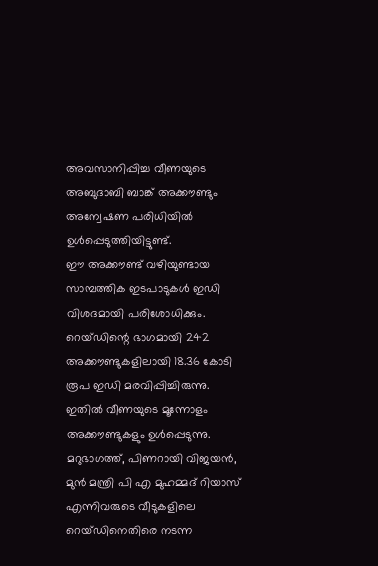അവസാനിപ്പിച്ച വീണയുടെ അബുദാബി ബാങ്ക് അക്കൗണ്ടും അന്വേഷണ പരിധിയിൽ ഉൾപ്പെടുത്തിയിട്ടുണ്ട്.
ഈ അക്കൗണ്ട് വഴിയുണ്ടായ സാമ്പത്തിക ഇടപാടുകൾ ഇഡി വിശദമായി പരിശോധിക്കും. റെയ്ഡിന്റെ ഭാഗമായി 242 അക്കൗണ്ടുകളിലായി 18.36 കോടി രൂപ ഇഡി മരവിപ്പിച്ചിരുന്നു.
ഇതിൽ വീണയുടെ മൂന്നോളം അക്കൗണ്ടുകളും ഉൾപ്പെടുന്നു. മറുഭാഗത്ത്, പിണറായി വിജയൻ, മുൻ മന്ത്രി പി എ മുഹമ്മദ് റിയാസ് എന്നിവരുടെ വീടുകളിലെ റെയ്ഡിനെതിരെ നടന്ന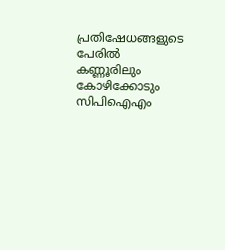പ്രതിഷേധങ്ങളുടെ പേരിൽ കണ്ണൂരിലും കോഴിക്കോടും സിപിഐഎം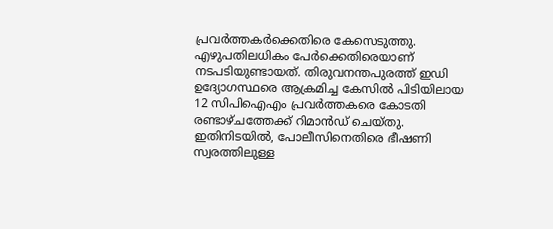പ്രവർത്തകർക്കെതിരെ കേസെടുത്തു.
എഴുപതിലധികം പേർക്കെതിരെയാണ് നടപടിയുണ്ടായത്. തിരുവനന്തപുരത്ത് ഇഡി ഉദ്യോഗസ്ഥരെ ആക്രമിച്ച കേസിൽ പിടിയിലായ 12 സിപിഐഎം പ്രവർത്തകരെ കോടതി രണ്ടാഴ്ചത്തേക്ക് റിമാൻഡ് ചെയ്തു.
ഇതിനിടയിൽ, പോലീസിനെതിരെ ഭീഷണി സ്വരത്തിലുള്ള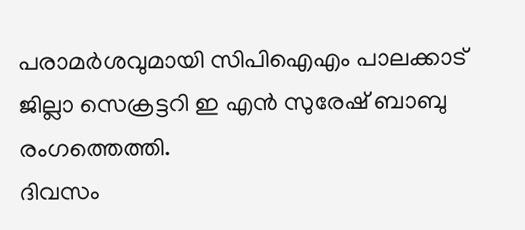പരാമർശവുമായി സിപിഐഎം പാലക്കാട് ജില്ലാ സെക്രട്ടറി ഇ എൻ സുരേഷ് ബാബു രംഗത്തെത്തി.
ദിവസം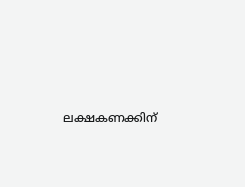ലക്ഷകണക്കിന്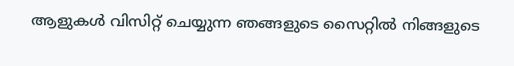ആളുകൾ വിസിറ്റ് ചെയ്യുന്ന ഞങ്ങളുടെ സൈറ്റിൽ നിങ്ങളുടെ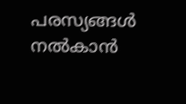പരസ്യങ്ങൾ നൽകാൻ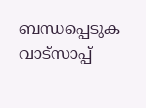ബന്ധപ്പെടുക വാട്സാപ്പ്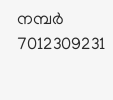നമ്പർ 7012309231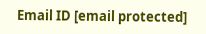Email ID [email protected]